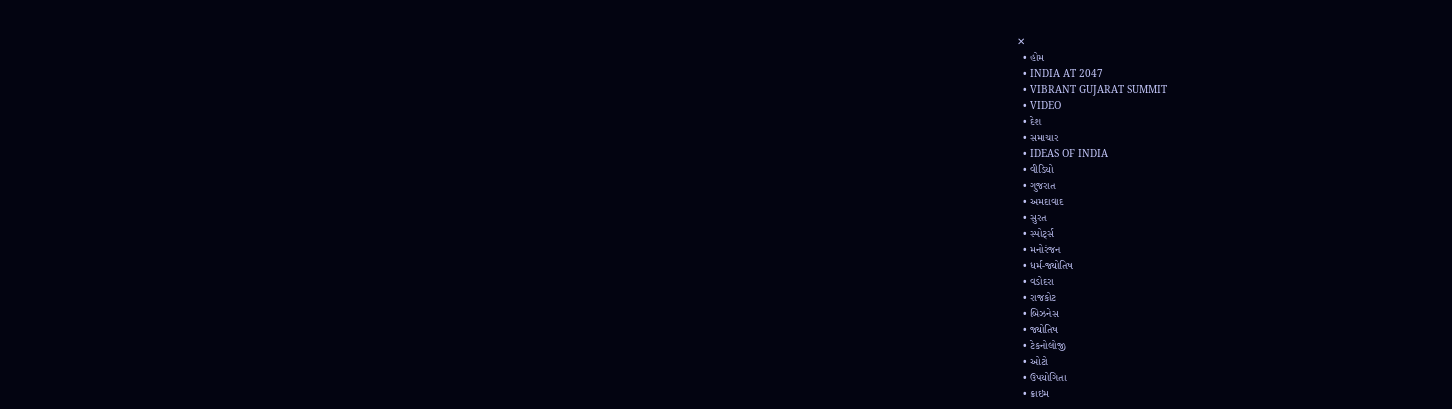✕
  • હોમ
  • INDIA AT 2047
  • VIBRANT GUJARAT SUMMIT
  • VIDEO
  • દેશ
  • સમાચાર
  • IDEAS OF INDIA
  • વીડિયો
  • ગુજરાત
  • અમદાવાદ
  • સુરત
  • સ્પોર્ટ્સ
  • મનોરંજન
  • ધર્મ-જ્યોતિષ
  • વડોદરા
  • રાજકોટ
  • બિઝનેસ
  • જ્યોતિષ
  • ટેકનોલોજી
  • ઓટો
  • ઉપયોગિતા
  • ક્રાઇમ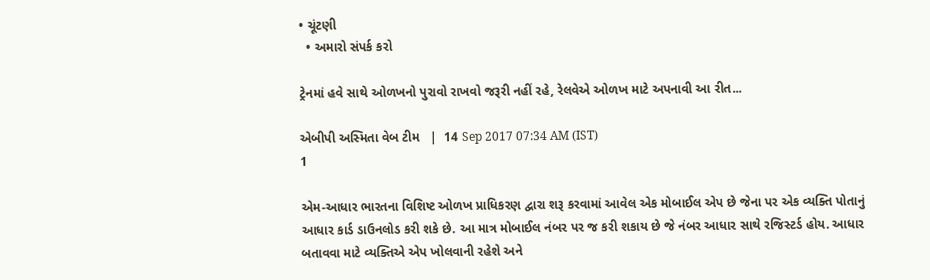• ચૂંટણી
  • અમારો સંપર્ક કરો

ટ્રેનમાં હવે સાથે ઓળખનો પુરાવો રાખવો જરૂરી નહીં રહે, રેલવેએ ઓળખ માટે અપનાવી આ રીત...

એબીપી અસ્મિતા વેબ ટીમ   |  14 Sep 2017 07:34 AM (IST)
1

એમ-આધાર ભારતના વિશિષ્ટ ઓળખ પ્રાધિકરણ દ્વારા શરૂ કરવામાં આવેલ એક મોબાઈલ એપ છે જેના પર એક વ્યક્તિ પોતાનું આધાર કાર્ડ ડાઉનલોડ કરી શકે છે. આ માત્ર મોબાઈલ નંબર પર જ કરી શકાય છે જે નંબર આધાર સાથે રજિસ્ટર્ડ હોય. આધાર બતાવવા માટે વ્યક્તિએ એપ ખોલવાની રહેશે અને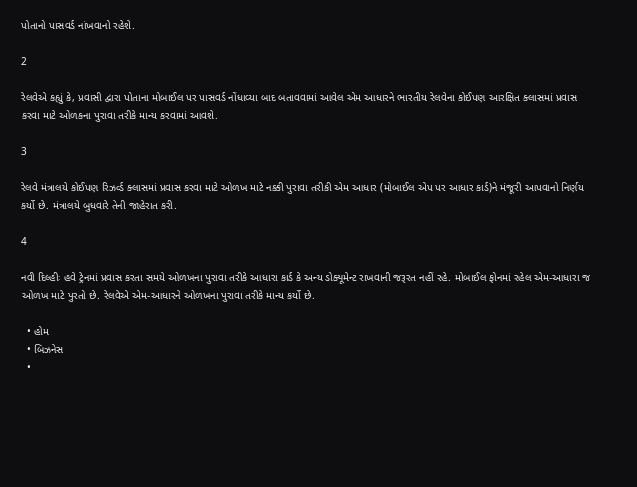પોતાનો પાસવર્ડ નાંખવાનો રહેશે.

2

રેલવેએ કહ્યું કે, પ્રવાસી દ્વારા પોતાના મોબાઈલ પર પાસવર્ડ નોંધાવ્યા બાદ બતાવવામાં આવેલ એમ આધારને ભારતીય રેલવેના કોઈપણ આરક્ષિત ક્લાસમાં પ્રવાસ કરવા માટે ઓળકના પુરાવા તરીકે માન્ય કરવામાં આવશે.

3

રેલવે મંત્રાલયે કોઈપણ રિઝર્વ્ડ ક્લાસમાં પ્રવાસ કરવા માટે ઓળખ માટે નક્કી પુરાવા તરીકી એમ આધાર (મોબાઈલ એપ પર આધાર કાર્ડ)ને મંજૂરી આપવાનો નિર્ણય કર્યો છે. મંત્રાલયે બુધવારે તેની જાહેરાત કરી.

4

નવી દિલ્હીઃ હવે ટ્રેનમાં પ્રવાસ કરતા સમયે ઓળખના પુરાવા તરીકે આધારા કાર્ડ કે અન્ય ડોક્યૂમેન્ટ રાખવાની જરૂરત નહીં રહે. મોબાઈલ ફોનમાં રહેલ એમ-આધારા જ ઓળખ માટે પુરતો છે. રેલવેએ એમ-આધારને ઓળખના પુરાવા તરીકે માન્ય કર્યો છે.

  • હોમ
  • બિઝનેસ
  •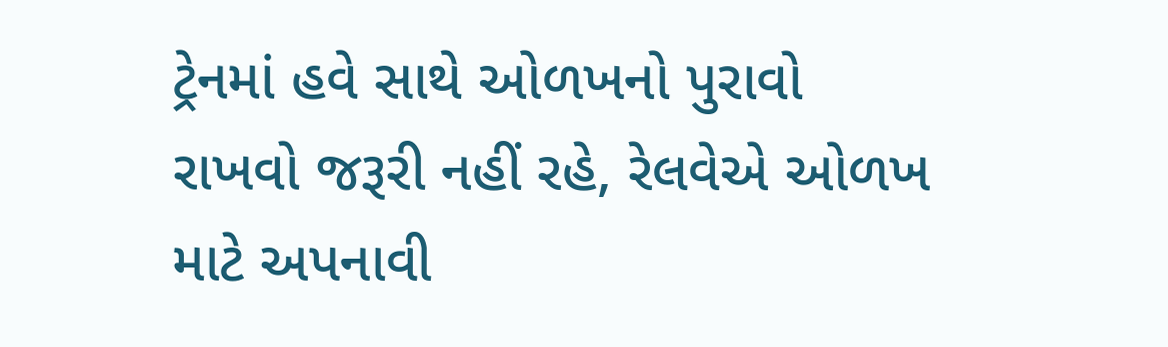ટ્રેનમાં હવે સાથે ઓળખનો પુરાવો રાખવો જરૂરી નહીં રહે, રેલવેએ ઓળખ માટે અપનાવી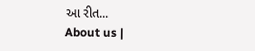આ રીત...
About us |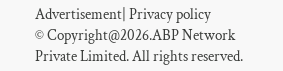Advertisement| Privacy policy
© Copyright@2026.ABP Network Private Limited. All rights reserved.